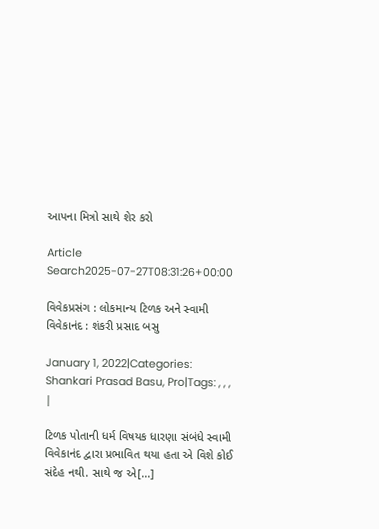આપના મિત્રો સાથે શેર કરો

Article Search2025-07-27T08:31:26+00:00

વિવેકપ્રસંગ : લોકમાન્ય ટિળક અને સ્વામી વિવેકાનંદ : શંકરી પ્રસાદ બસુ

January 1, 2022|Categories: Shankari Prasad Basu, Pro|Tags: , , , |

ટિળક પોતાની ધર્મ વિષયક ધારણા સંબંધે સ્વામી વિવેકાનંદ દ્વારા પ્રભાવિત થયા હતા એ વિશે કોઈ સંદેહ નથી. સાથે જ એ[...]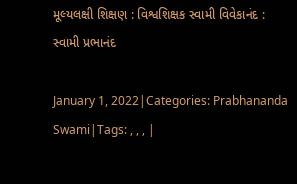મૂલ્યલક્ષી શિક્ષણ : વિશ્વશિક્ષક સ્વામી વિવેકાનંદ : સ્વામી પ્રભાનંદ

January 1, 2022|Categories: Prabhananda Swami|Tags: , , , |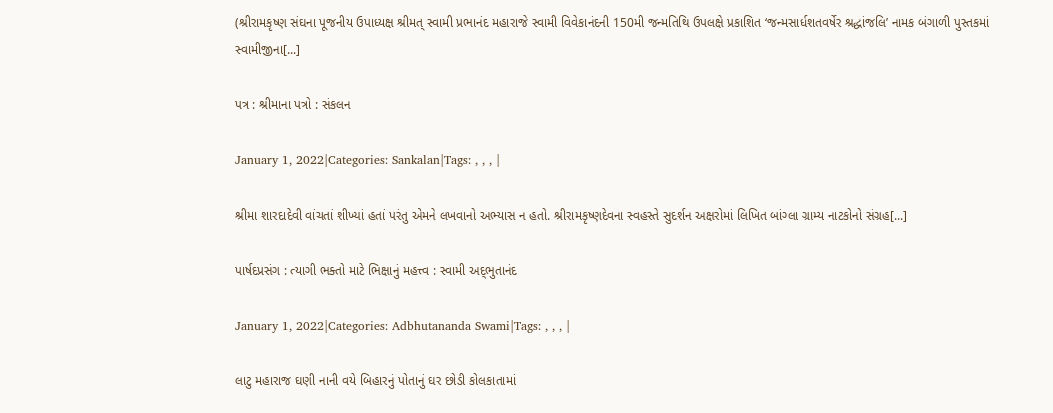(શ્રીરામકૃષ્ણ સંઘના પૂજનીય ઉપાધ્યક્ષ શ્રીમત્‌ સ્વામી પ્રભાનંદ મહારાજે સ્વામી વિવેકાનંદની 150મી જન્મતિથિ ઉપલક્ષે પ્રકાશિત ‘જન્મસાર્ધશતવર્ષેર શ્રદ્ધાંજલિ’ નામક બંગાળી પુસ્તકમાં સ્વામીજીના[...]

પત્ર : શ્રીમાના પત્રો : સંકલન

January 1, 2022|Categories: Sankalan|Tags: , , , |

શ્રીમા શારદાદેવી વાંચતાં શીખ્યાં હતાં પરંતુ એમને લખવાનો અભ્યાસ ન હતો. શ્રીરામકૃષ્ણદેવના સ્વહસ્તે સુદર્શન અક્ષરોમાં લિખિત બાંગ્લા ગ્રામ્ય નાટકોનો સંગ્રહ[...]

પાર્ષદપ્રસંગ : ત્યાગી ભક્તો માટે ભિક્ષાનું મહત્ત્વ : સ્વામી અદ્‌ભુતાનંદ

January 1, 2022|Categories: Adbhutananda Swami|Tags: , , , |

લાટુ મહારાજ ઘણી નાની વયે બિહારનું પોતાનું ઘર છોડી કોલકાતામાં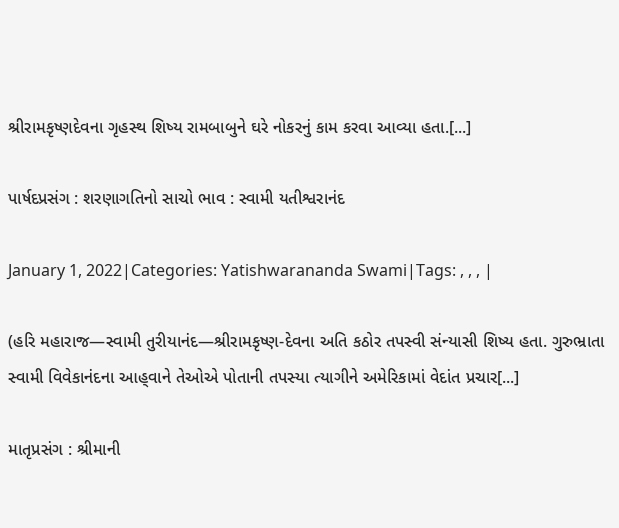શ્રીરામકૃષ્ણદેવના ગૃહસ્થ શિષ્ય રામબાબુને ઘરે નોકરનું કામ કરવા આવ્યા હતા.[...]

પાર્ષદપ્રસંગ : શરણાગતિનો સાચો ભાવ : સ્વામી યતીશ્વરાનંદ

January 1, 2022|Categories: Yatishwarananda Swami|Tags: , , , |

(હરિ મહારાજ—સ્વામી તુરીયાનંદ—શ્રીરામકૃષ્ણ-દેવના અતિ કઠોર તપસ્વી સંન્યાસી શિષ્ય હતા. ગુરુભ્રાતા સ્વામી વિવેકાનંદના આહ્‌વાને તેઓએ પોતાની તપસ્યા ત્યાગીને અમેરિકામાં વેદાંત પ્રચાર[...]

માતૃપ્રસંગ : શ્રીમાની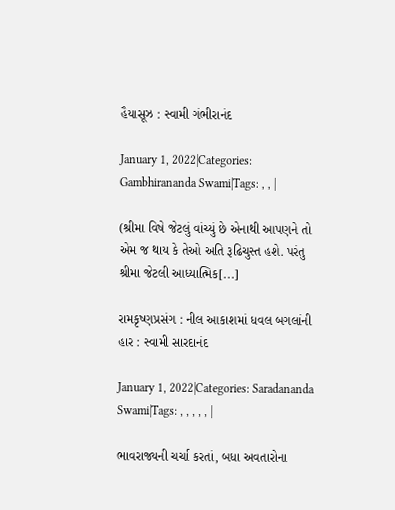હૈયાસૂઝ : સ્વામી ગંભીરાનંદ

January 1, 2022|Categories: Gambhirananda Swami|Tags: , , |

(શ્રીમા વિષે જેટલું વાંચ્યું છે એનાથી આપણને તો એમ જ થાય કે તેઓ અતિ રૂઢિચુસ્ત હશે. પરંતુ શ્રીમા જેટલી આધ્યાત્મિક[...]

રામકૃષ્ણપ્રસંગ : નીલ આકાશમાં ધવલ બગલાંની હાર : સ્વામી સારદાનંદ

January 1, 2022|Categories: Saradananda Swami|Tags: , , , , , |

ભાવરાજ્યની ચર્ચા કરતાં, બધા અવતારોના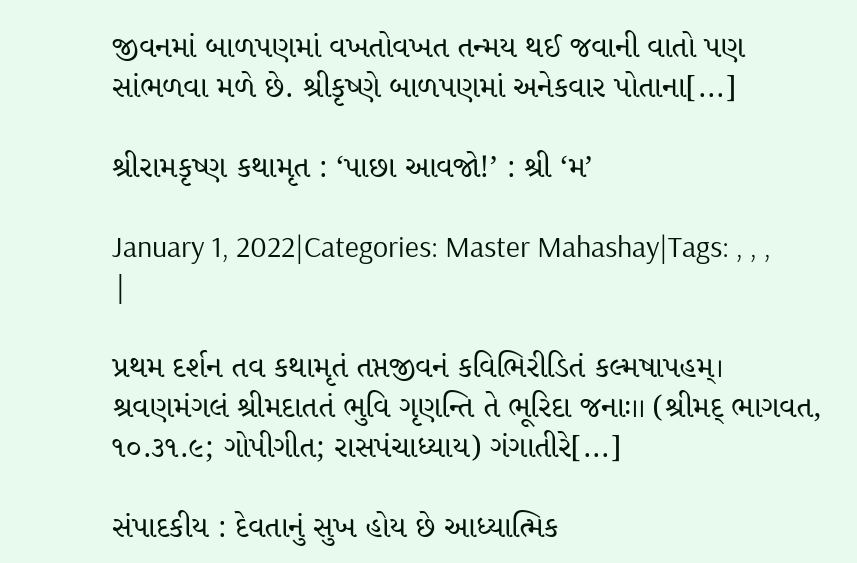જીવનમાં બાળપણમાં વખતોવખત તન્મય થઈ જવાની વાતો પણ સાંભળવા મળે છે. શ્રીકૃષ્ણે બાળપણમાં અનેકવાર પોતાના[...]

શ્રીરામકૃષ્ણ કથામૃત : ‘પાછા આવજો!’ : શ્રી ‘મ’

January 1, 2022|Categories: Master Mahashay|Tags: , , , |

પ્રથમ દર્શન તવ કથામૃતં તપ્તજીવનં કવિભિરીડિતં કલ્મષાપહમ્। શ્રવણમંગલં શ્રીમદાતતં ભુવિ ગૃણન્તિ તે ભૂરિદા જનાઃ।। (શ્રીમદ્ ભાગવત, ૧૦.૩૧.૯; ગોપીગીત; રાસપંચાધ્યાય) ગંગાતીરે[...]

સંપાદકીય : દેવતાનું સુખ હોય છે આધ્યાત્મિક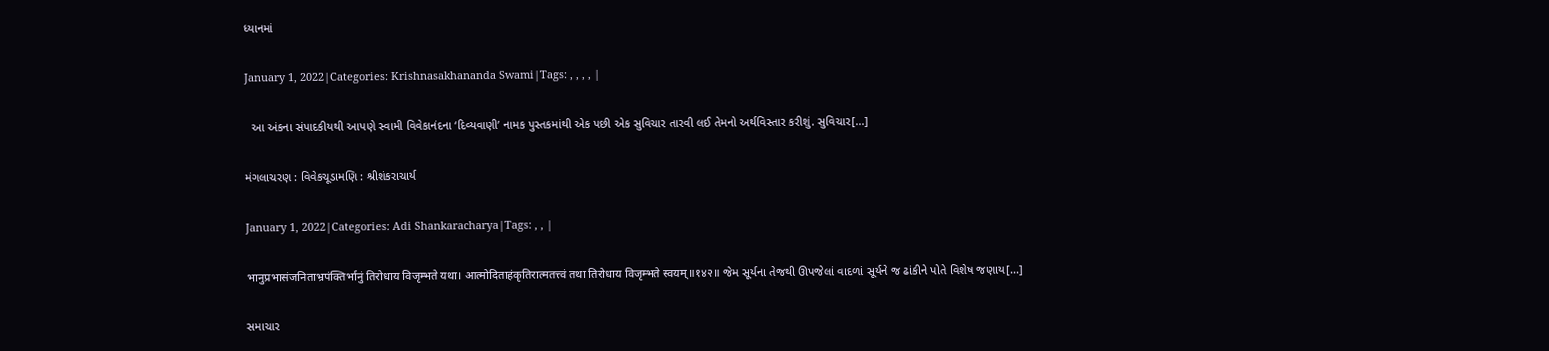ધ્યાનમાં

January 1, 2022|Categories: Krishnasakhananda Swami|Tags: , , , , |

  આ અંકના સંપાદકીયથી આપણે સ્વામી વિવેકાનંદના ‘દિવ્યવાણી’ નામક પુસ્તકમાંથી એક પછી એક સુવિચાર તારવી લઈ તેમનો અર્થવિસ્તાર કરીશું. સુવિચાર[...]

મંગલાચરણ : વિવેકચૂડામણિ : શ્રીશંકરાચાર્ય

January 1, 2022|Categories: Adi Shankaracharya|Tags: , , |

भानुप्रभासंजनिताभ्रपंक्तिर्भानुं तिरोधाय विजृम्भते यथा। आत्मोदिताहंकृतिरात्मतत्त्वं तथा तिरोधाय विजृम्भते स्वयम्॥१४२॥ જેમ સૂર્યના તેજથી ઊપજેલાં વાદળાં સૂર્યને જ ઢાંકીને પોતે વિશેષ જણાય[...]

સમાચાર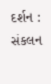દર્શન : સંકલન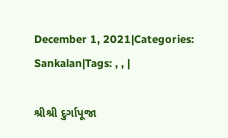December 1, 2021|Categories: Sankalan|Tags: , , |

શ્રીશ્રી દુર્ગાપૂજા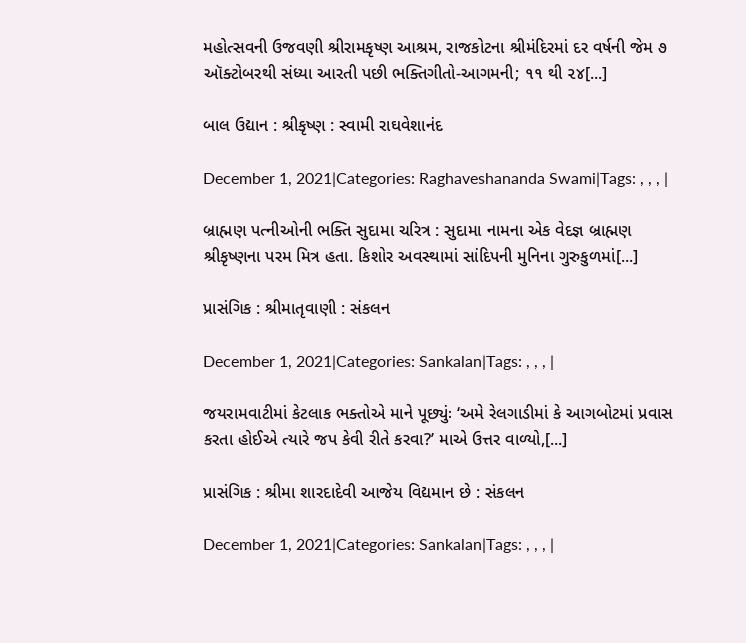મહોત્સવની ઉજવણી શ્રીરામકૃષ્ણ આશ્રમ, રાજકોટના શ્રીમંદિરમાં દર વર્ષની જેમ ૭ ઑક્ટોબરથી સંધ્યા આરતી પછી ભક્તિગીતો-આગમની; ૧૧ થી ૨૪[...]

બાલ ઉદ્યાન : શ્રીકૃષ્ણ : સ્વામી રાઘવેશાનંદ

December 1, 2021|Categories: Raghaveshananda Swami|Tags: , , , |

બ્રાહ્મણ પત્નીઓની ભક્તિ સુદામા ચરિત્ર : સુદામા નામના એક વેદજ્ઞ બ્રાહ્મણ શ્રીકૃષ્ણના પરમ મિત્ર હતા. કિશોર અવસ્થામાં સાંદિપની મુનિના ગુરુકુળમાં[...]

પ્રાસંગિક : શ્રીમાતૃવાણી : સંકલન

December 1, 2021|Categories: Sankalan|Tags: , , , |

જયરામવાટીમાં કેટલાક ભક્તોએ માને પૂછ્યુંઃ ‘અમે રેલગાડીમાં કે આગબોટમાં પ્રવાસ કરતા હોઈએ ત્યારે જપ કેવી રીતે કરવા?’ માએ ઉત્તર વાળ્યો,[...]

પ્રાસંગિક : શ્રીમા શારદાદેવી આજેય વિદ્યમાન છે : સંકલન

December 1, 2021|Categories: Sankalan|Tags: , , , |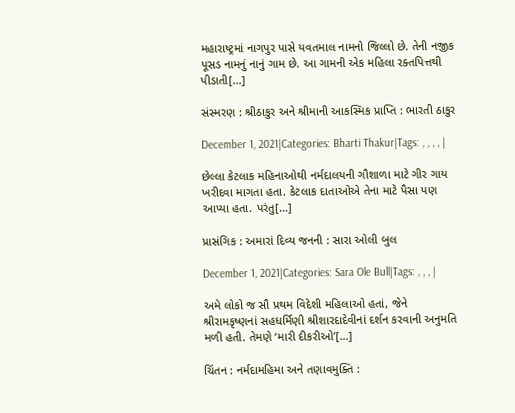મહારાષ્ટ્રમાં નાગપુર પાસે યવતમાલ નામનો જિલ્લો છે. તેની નજીક પૂસડ નામનું નાનું ગામ છે. આ ગામની એક મહિલા રક્તપિત્તથી પીડાતી[...]

સંસ્મરણ : શ્રીઠાકુર અને શ્રીમાની આકસ્મિક પ્રાપ્તિ : ભારતી ઠાકુર

December 1, 2021|Categories: Bharti Thakur|Tags: , , , , |

છેલ્લા કેટલાક મહિનાઓથી નર્મદાલયની ગૌશાળા માટે ગીર ગાય ખરીદવા માગતા હતા. કેટલાક દાતાઓએ તેના માટે પૈસા પણ આપ્યા હતા. પરંતુ[...]

પ્રાસંગિક : અમારાં દિવ્ય જનની : સારા ઓલી બુલ

December 1, 2021|Categories: Sara Ole Bull|Tags: , , , |

અમે લોકો જ સૌ પ્રથમ વિદેશી મહિલાઓ હતાં, જેને શ્રીરામકૃષ્ણનાં સહધર્મિણી શ્રીશારદાદેવીનાં દર્શન કરવાની અનુમતિ મળી હતી. તેમણે ‘મારી દીકરીઓ’[...]

ચિંતન : નર્મદામહિમા અને તણાવમુક્તિ :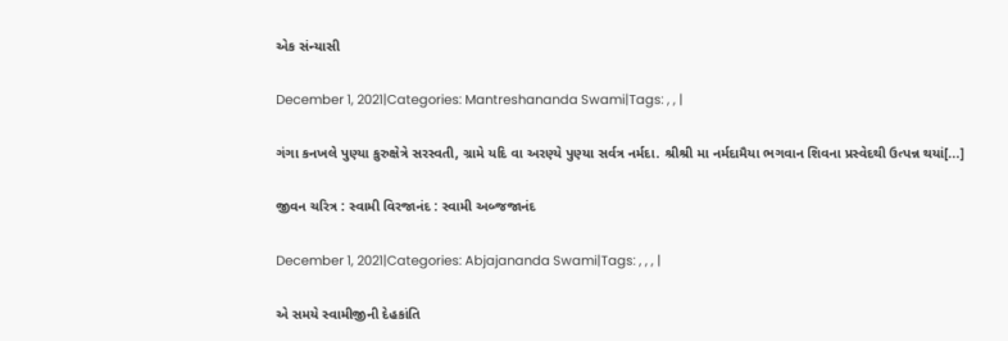એક સંન્યાસી

December 1, 2021|Categories: Mantreshananda Swami|Tags: , , |

ગંગા કનખલે પુણ્યા કુરુક્ષેત્રે સરસ્વતી, ગ્રામે યદિ વા અરણ્યે પુણ્યા સર્વત્ર નર્મદા. શ્રીશ્રી મા નર્મદામૈયા ભગવાન શિવના પ્રસ્વેદથી ઉત્પન્ન થયાં[...]

જીવન ચરિત્ર : સ્વામી વિરજાનંદ : સ્વામી અબ્જજાનંદ

December 1, 2021|Categories: Abjajananda Swami|Tags: , , , |

એ સમયે સ્વામીજીની દેહકાંતિ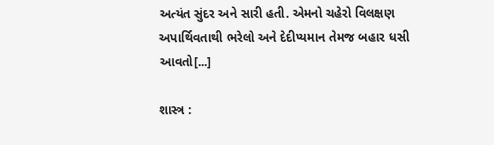અત્યંત સુંદર અને સારી હતી. એમનો ચહેરો વિલક્ષણ અપાર્થિવતાથી ભરેલો અને દેદીપ્યમાન તેમજ બહાર ધસી આવતો[...]

શાસ્ત્ર :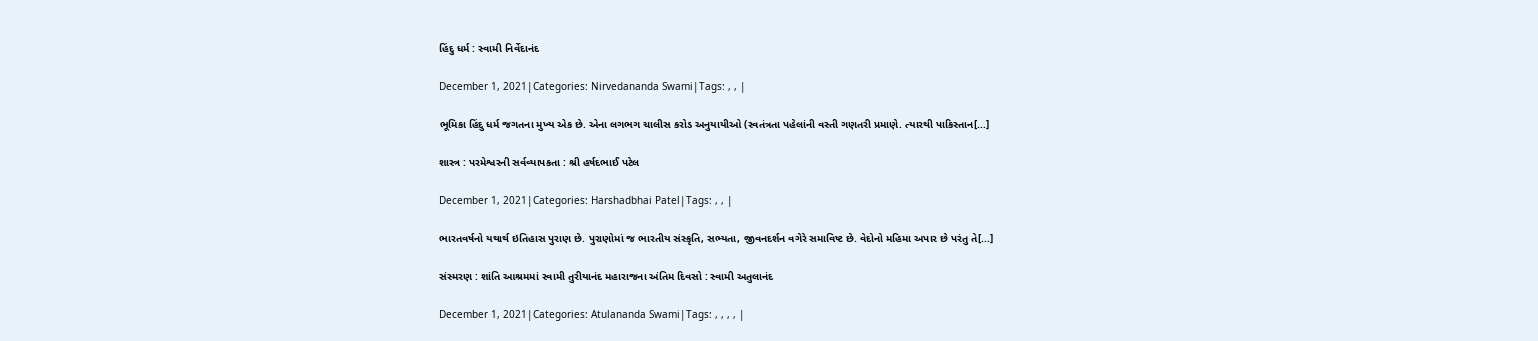હિંદુ ધર્મ : સ્વામી નિર્વેદાનંદ

December 1, 2021|Categories: Nirvedananda Swami|Tags: , , |

ભૂમિકા હિંદુ ધર્મ જગતના મુખ્ય એક છે. એના લગભગ ચાલીસ કરોડ અનુયાયીઓ (સ્વતંત્રતા પહેલાંની વસ્તી ગણતરી પ્રમાણે. ત્યારથી પાકિસ્તાન[...]

શાસ્ત્ર : પરમેશ્વરની સર્વવ્યાપકતા : શ્રી હર્ષદભાઈ પટેલ

December 1, 2021|Categories: Harshadbhai Patel|Tags: , , |

ભારતવર્ષનો યથાર્થ ઇતિહાસ પુરાણ છે. પુરાણોમાં જ ભારતીય સંસ્કૃતિ, સભ્યતા, જીવનદર્શન વગેરે સમાવિષ્ટ છે. વેદોનો મહિમા અપાર છે પરંતુ તે[...]

સંસ્મરણ : શાંતિ આશ્રમમાં સ્વામી તુરીયાનંદ મહારાજના અંતિમ દિવસો : સ્વામી અતુલાનંદ

December 1, 2021|Categories: Atulananda Swami|Tags: , , , , |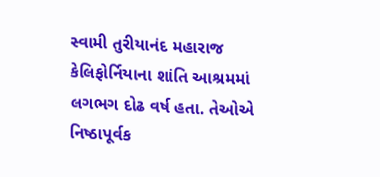સ્વામી તુરીયાનંદ મહારાજ કેલિફોર્નિયાના શાંતિ આશ્રમમાં લગભગ દોઢ વર્ષ હતા. તેઓએ નિષ્ઠાપૂર્વક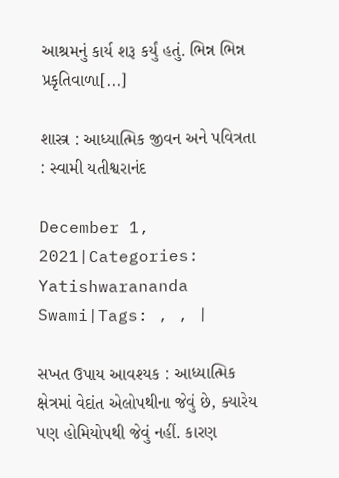આશ્રમનું કાર્ય શરૂ કર્યું હતું. ભિન્ન ભિન્ન પ્રકૃતિવાળા[...]

શાસ્ત્ર : આધ્યાત્મિક જીવન અને પવિત્રતા : સ્વામી યતીશ્વરાનંદ

December 1, 2021|Categories: Yatishwarananda Swami|Tags: , , |

સખત ઉપાય આવશ્યક : આધ્યાત્મિક ક્ષેત્રમાં વેદાંત એલોપથીના જેવું છે, ક્યારેય પણ હોમિયોપથી જેવું નહીં. કારણ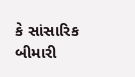કે સાંસારિક બીમારી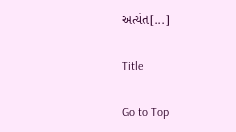અત્યંત[...]

Title

Go to Top